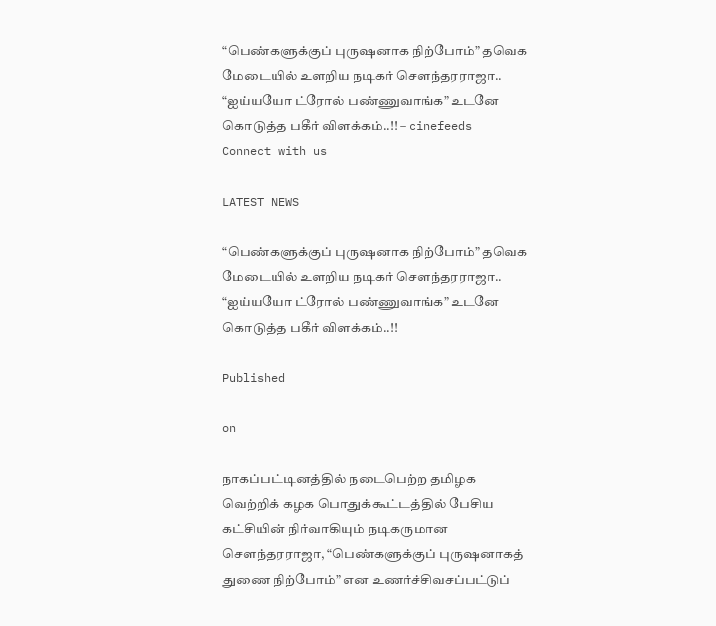“பெண்களுக்குப் புருஷனாக நிற்போம்” தவெக மேடையில் உளறிய நடிகர் சௌந்தரராஜா.. “ஐய்யயோ ட்ரோல் பண்ணுவாங்க” உடனே கொடுத்த பகீர் விளக்கம்..!! – cinefeeds
Connect with us

LATEST NEWS

“பெண்களுக்குப் புருஷனாக நிற்போம்” தவெக மேடையில் உளறிய நடிகர் சௌந்தரராஜா.. “ஐய்யயோ ட்ரோல் பண்ணுவாங்க” உடனே கொடுத்த பகீர் விளக்கம்..!!

Published

on

நாகப்பட்டினத்தில் நடைபெற்ற தமிழக வெற்றிக் கழக பொதுக்கூட்டத்தில் பேசிய கட்சியின் நிர்வாகியும் நடிகருமான சௌந்தரராஜா, “பெண்களுக்குப் புருஷனாகத் துணை நிற்போம்” என உணர்ச்சிவசப்பட்டுப்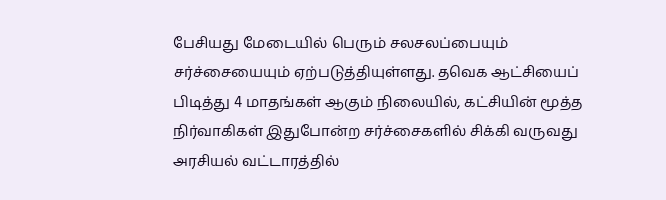பேசியது மேடையில் பெரும் சலசலப்பையும் சர்ச்சையையும் ஏற்படுத்தியுள்ளது. தவெக ஆட்சியைப் பிடித்து 4 மாதங்கள் ஆகும் நிலையில், கட்சியின் மூத்த நிர்வாகிகள் இதுபோன்ற சர்ச்சைகளில் சிக்கி வருவது அரசியல் வட்டாரத்தில்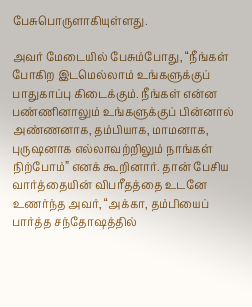பேசுபொருளாகியுள்ளது.

அவர் மேடையில் பேசும்போது, “நீங்கள் போகிற இடமெல்லாம் உங்களுக்குப் பாதுகாப்பு கிடைக்கும். நீங்கள் என்ன பண்ணினாலும் உங்களுக்குப் பின்னால் அண்ணனாக, தம்பியாக, மாமனாக, புருஷனாக எல்லாவற்றிலும் நாங்கள் நிற்போம்” எனக் கூறினார். தான் பேசிய வார்த்தையின் விபரீதத்தை உடனே உணர்ந்த அவர், “அக்கா, தம்பியைப் பார்த்த சந்தோஷத்தில்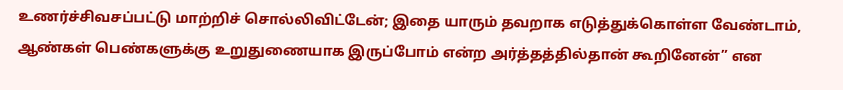உணர்ச்சிவசப்பட்டு மாற்றிச் சொல்லிவிட்டேன்; இதை யாரும் தவறாக எடுத்துக்கொள்ள வேண்டாம், ஆண்கள் பெண்களுக்கு உறுதுணையாக இருப்போம் என்ற அர்த்தத்தில்தான் கூறினேன்” என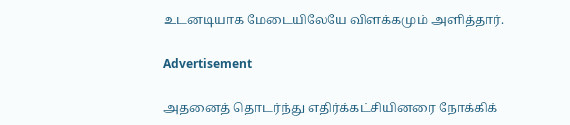உடனடியாக மேடையிலேயே விளக்கமும் அளித்தார்.

Advertisement

அதனைத் தொடர்ந்து எதிர்க்கட்சியினரை நோக்கிக்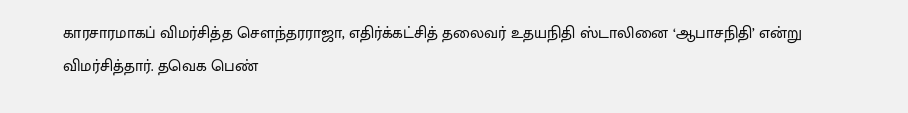காரசாரமாகப் விமர்சித்த சௌந்தரராஜா, எதிர்க்கட்சித் தலைவர் உதயநிதி ஸ்டாலினை ‘ஆபாசநிதி’ என்று விமர்சித்தார். தவெக பெண்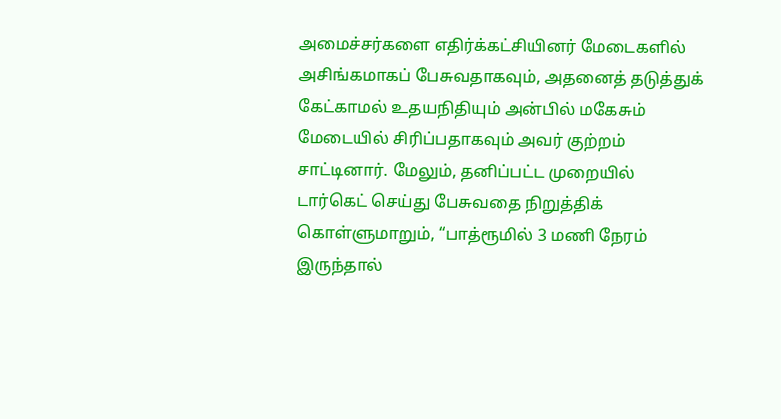அமைச்சர்களை எதிர்க்கட்சியினர் மேடைகளில் அசிங்கமாகப் பேசுவதாகவும், அதனைத் தடுத்துக் கேட்காமல் உதயநிதியும் அன்பில் மகேசும் மேடையில் சிரிப்பதாகவும் அவர் குற்றம் சாட்டினார். மேலும், தனிப்பட்ட முறையில் டார்கெட் செய்து பேசுவதை நிறுத்திக் கொள்ளுமாறும், “பாத்ரூமில் 3 மணி நேரம் இருந்தால்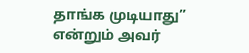தாங்க முடியாது” என்றும் அவர்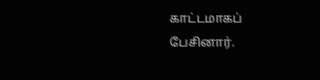காட்டமாகப் பேசினார்.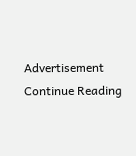Advertisement
Continue Reading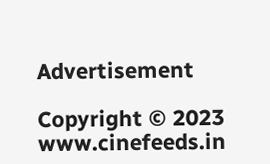Advertisement

Copyright © 2023 www.cinefeeds.in